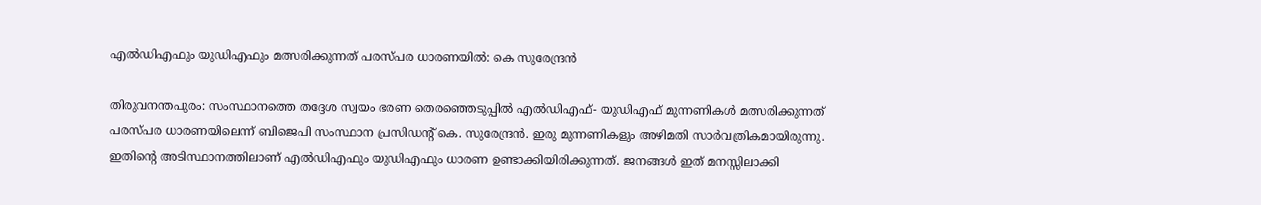എല്‍ഡിഎഫും യുഡിഎഫും മത്സരിക്കുന്നത് പരസ്പര ധാരണയില്‍: കെ സുരേന്ദ്രന്‍

തിരുവനന്തപുരം: സംസ്ഥാനത്തെ തദ്ദേശ സ്വയം ഭരണ തെരഞ്ഞെടുപ്പില്‍ എല്‍ഡിഎഫ്- യുഡിഎഫ് മുന്നണികള്‍ മത്സരിക്കുന്നത് പരസ്പര ധാരണയിലെന്ന് ബിജെപി സംസ്ഥാന പ്രസിഡന്റ് കെ. സുരേന്ദ്രന്‍. ഇരു മുന്നണികളും അഴിമതി സാര്‍വത്രികമായിരുന്നു. ഇതിന്റെ അടിസ്ഥാനത്തിലാണ് എല്‍ഡിഎഫും യുഡിഎഫും ധാരണ ഉണ്ടാക്കിയിരിക്കുന്നത്. ജനങ്ങള്‍ ഇത് മനസ്സിലാക്കി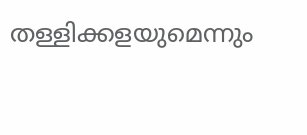തള്ളിക്കളയുമെന്നും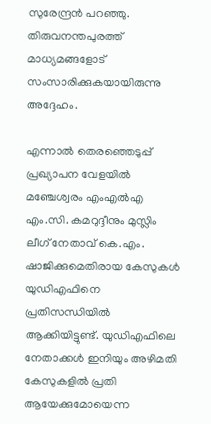സുരേന്ദ്രന്‍ പറഞ്ഞു. തിരുവനന്തപുരത്ത് മാധ്യമങ്ങളോട് സംസാരിക്കുകയായിരുന്നു അദ്ദേഹം.

എന്നാല്‍ തെരഞ്ഞെടുപ്പ് പ്രഖ്യാപന വേളയില്‍ മഞ്ചേശ്വരം എംഎല്‍എ എം.സി. കമറുദ്ദീനും മുസ്ലിം ലീഗ് നേതാവ് കെ.എം. ഷാജിക്കുമെതിരായ കേസുകള്‍ യുഡിഎഫിനെ പ്രതിസന്ധിയില്‍ ആക്കിയിട്ടുണ്ട്. യുഡിഎഫിലെ നേതാക്കള്‍ ഇനിയും അഴിമതി കേസുകളില്‍ പ്രതി ആയേക്കുമോയെന്ന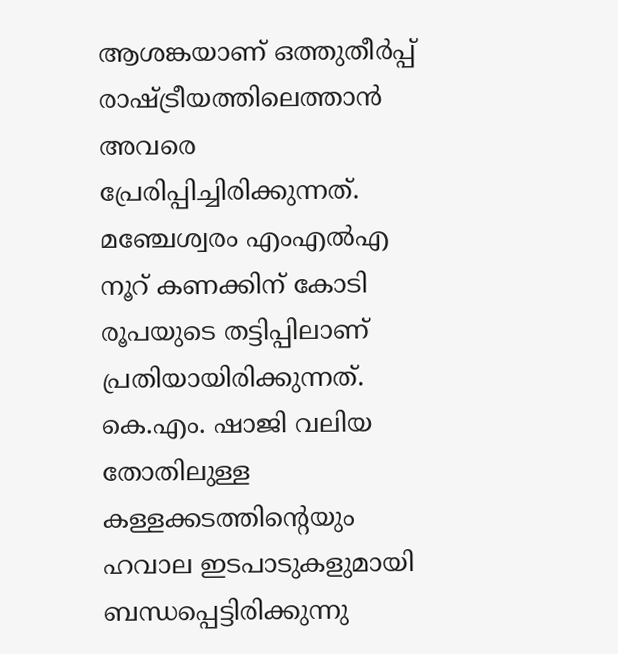ആശങ്കയാണ് ഒത്തുതീര്‍പ്പ് രാഷ്ട്രീയത്തിലെത്താന്‍ അവരെ പ്രേരിപ്പിച്ചിരിക്കുന്നത്. മഞ്ചേശ്വരം എംഎല്‍എ നൂറ് കണക്കിന് കോടി രൂപയുടെ തട്ടിപ്പിലാണ് പ്രതിയായിരിക്കുന്നത്. കെ.എം. ഷാജി വലിയ തോതിലുള്ള കള്ളക്കടത്തിന്റെയും ഹവാല ഇടപാടുകളുമായി ബന്ധപ്പെട്ടിരിക്കുന്നു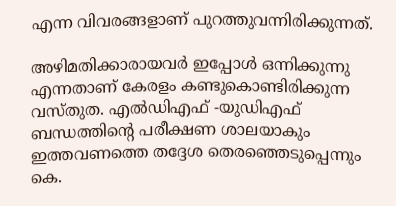എന്ന വിവരങ്ങളാണ് പുറത്തുവന്നിരിക്കുന്നത്.

അഴിമതിക്കാരായവര്‍ ഇപ്പോള്‍ ഒന്നിക്കുന്നു എന്നതാണ് കേരളം കണ്ടുകൊണ്ടിരിക്കുന്ന വസ്തുത. എല്‍ഡിഎഫ് -യുഡിഎഫ് ബന്ധത്തിന്റെ പരീക്ഷണ ശാലയാകും ഇത്തവണത്തെ തദ്ദേശ തെരഞ്ഞെടുപ്പെന്നും കെ.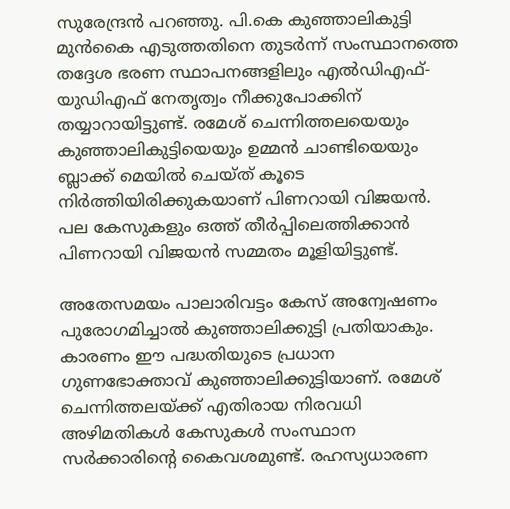സുരേന്ദ്രന്‍ പറഞ്ഞു. പി.കെ കുഞ്ഞാലികുട്ടി മുന്‍കൈ എടുത്തതിനെ തുടര്‍ന്ന് സംസ്ഥാനത്തെ തദ്ദേശ ഭരണ സ്ഥാപനങ്ങളിലും എല്‍ഡിഎഫ്- യുഡിഎഫ് നേതൃത്വം നീക്കുപോക്കിന് തയ്യാറായിട്ടുണ്ട്. രമേശ് ചെന്നിത്തലയെയും കുഞ്ഞാലികുട്ടിയെയും ഉമ്മന്‍ ചാണ്ടിയെയും ബ്ലാക്ക് മെയില്‍ ചെയ്ത് കൂടെ നിര്‍ത്തിയിരിക്കുകയാണ് പിണറായി വിജയന്‍. പല കേസുകളും ഒത്ത് തീര്‍പ്പിലെത്തിക്കാന്‍ പിണറായി വിജയന്‍ സമ്മതം മൂളിയിട്ടുണ്ട്.

അതേസമയം പാലാരിവട്ടം കേസ് അന്വേഷണം പുരോഗമിച്ചാല്‍ കുഞ്ഞാലിക്കുട്ടി പ്രതിയാകും. കാരണം ഈ പദ്ധതിയുടെ പ്രധാന ഗുണഭോക്താവ് കുഞ്ഞാലിക്കുട്ടിയാണ്. രമേശ് ചെന്നിത്തലയ്ക്ക് എതിരായ നിരവധി അഴിമതികള്‍ കേസുകള്‍ സംസ്ഥാന സര്‍ക്കാരിന്റെ കൈവശമുണ്ട്. രഹസ്യധാരണ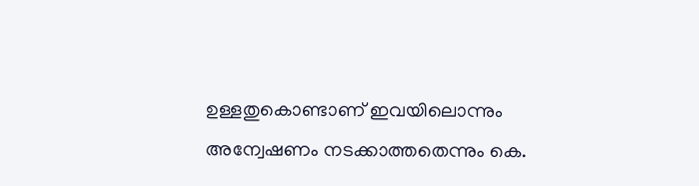ഉള്ളതുകൊണ്ടാണ് ഇവയിലൊന്നും അന്വേഷണം നടക്കാത്തതെന്നും കെ.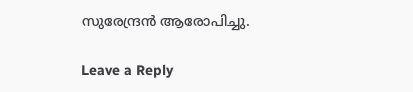സുരേന്ദ്രന്‍ ആരോപിച്ചു.

Leave a Reply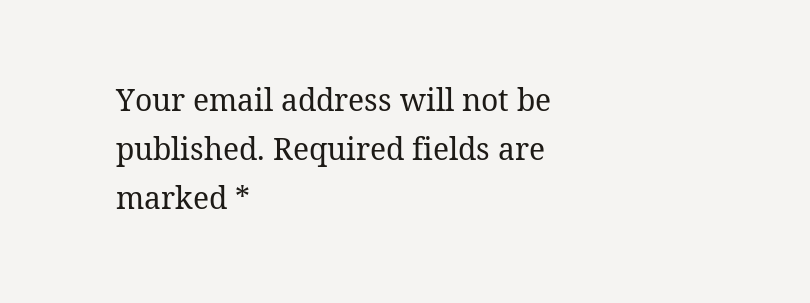Your email address will not be published. Required fields are marked *